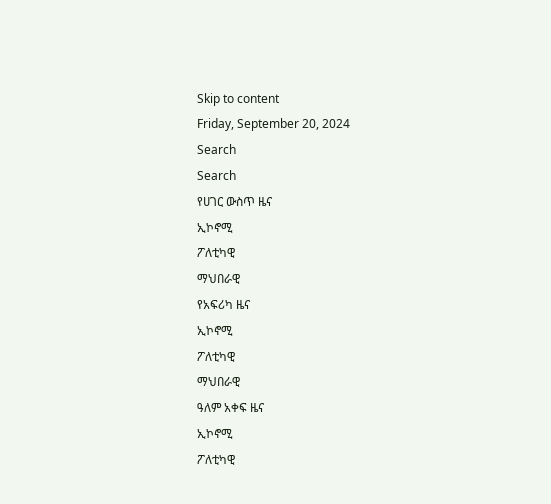Skip to content
Friday, September 20, 2024
Search
Search
የሀገር ውስጥ ዜና
ኢኮኖሚ
ፖለቲካዊ
ማህበራዊ
የአፍሪካ ዜና
ኢኮኖሚ
ፖለቲካዊ
ማህበራዊ
ዓለም አቀፍ ዜና
ኢኮኖሚ
ፖለቲካዊ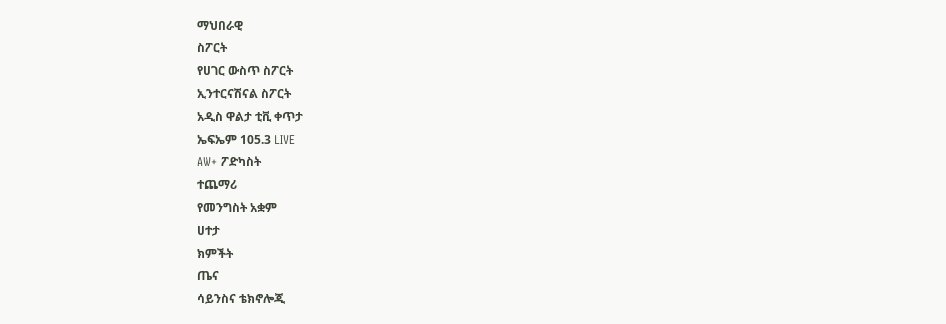ማህበራዊ
ስፖርት
የሀገር ውስጥ ስፖርት
ኢንተርናሽናል ስፖርት
አዲስ ዋልታ ቲቪ ቀጥታ
ኤፍኤም 105.3 LIVE
AW+ ፖድካስት
ተጨማሪ
የመንግስት አቋም
ሀተታ
ክምችት
ጤና
ሳይንስና ቴክኖሎጂ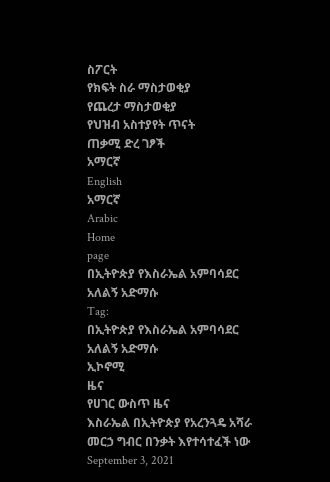ስፖርት
የክፍት ስራ ማስታወቂያ
የጨረታ ማስታወቂያ
የህዝብ አስተያየት ጥናት
ጠቃሚ ድረ ገፆች
አማርኛ
English
አማርኛ
Arabic
Home
page
በኢትዮጵያ የእስራኤል አምባሳደር አለልኝ አድማሱ
Tag:
በኢትዮጵያ የእስራኤል አምባሳደር አለልኝ አድማሱ
ኢኮኖሚ
ዜና
የሀገር ውስጥ ዜና
እስራኤል በኢትዮጵያ የአረንጓዴ አሻራ መርኃ ግብር በንቃት እየተሳተፈች ነው
September 3, 2021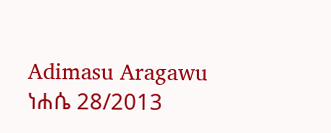Adimasu Aragawu
ነሐሴ 28/2013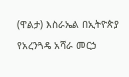(ዋልታ) እስራኤል በኢትዮጵያ የአረንጓዴ አሻራ መርኃ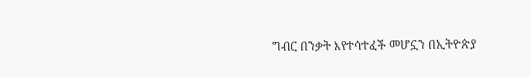ግብር በንቃት እየተሳተፈች መሆኗን በኢትዮጵያ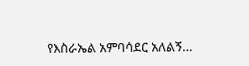የእስራኤል አምባሳደር አለልኝ…